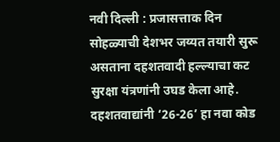नवी दिल्ली : प्रजासत्ताक दिन सोहळ्याची देशभर जय्यत तयारी सुरू असताना दहशतवादी हल्ल्याचा कट सुरक्षा यंत्रणांनी उघड केला आहे. दहशतवाद्यांनी ‘26-26’ हा नवा कोड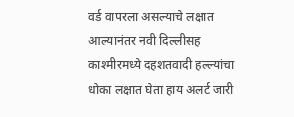वर्ड वापरला असल्याचे लक्षात आल्यानंतर नवी दिल्लीसह काश्मीरमध्ये दहशतवादी हल्ल्यांचा धोका लक्षात घेता हाय अलर्ट जारी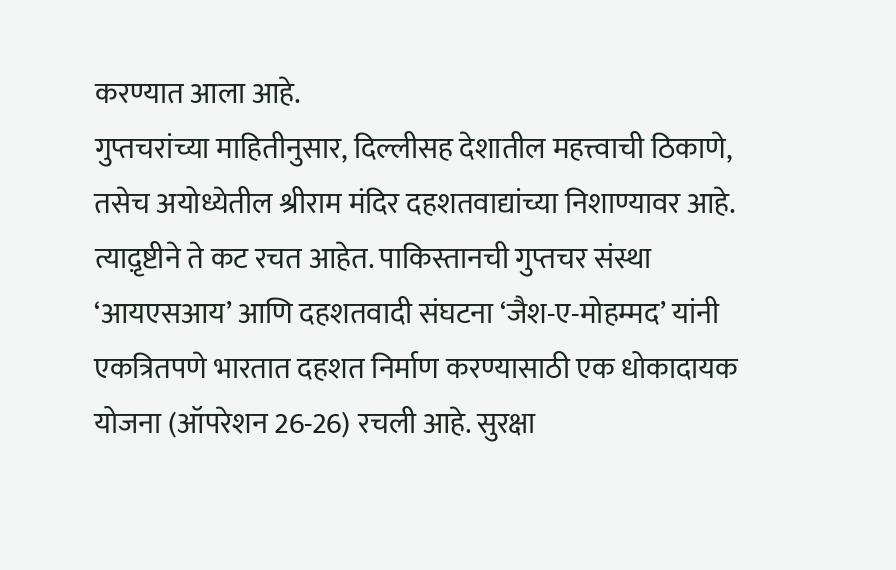करण्यात आला आहे.
गुप्तचरांच्या माहितीनुसार, दिल्लीसह देशातील महत्त्वाची ठिकाणे, तसेच अयोध्येतील श्रीराम मंदिर दहशतवाद्यांच्या निशाण्यावर आहे. त्याद़ृष्टीने ते कट रचत आहेत. पाकिस्तानची गुप्तचर संस्था ‘आयएसआय’ आणि दहशतवादी संघटना ‘जैश-ए-मोहम्मद’ यांनी एकत्रितपणे भारतात दहशत निर्माण करण्यासाठी एक धोकादायक योजना (ऑपरेशन 26-26) रचली आहे. सुरक्षा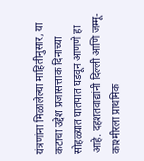यंत्रणांना मिळालेल्या माहितीनुसार, या कटाचा उद्देश प्रजासत्ताक दिनाच्या सोहळ्यात घातपात घडवून आणणे हा आहे. दहशतवाद्यांनी दिल्ली आणि जम्मू-काश्मीरला प्राथमिक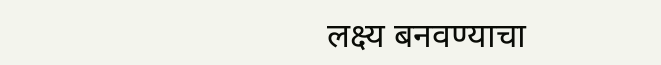लक्ष्य बनवण्याचा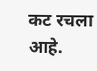कट रचला आहे.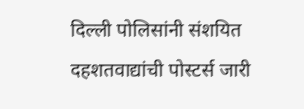दिल्ली पोलिसांनी संशयित दहशतवाद्यांची पोस्टर्स जारी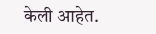केली आहेत.